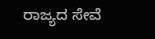ರಾಜ್ಯದ ಸೇವೆ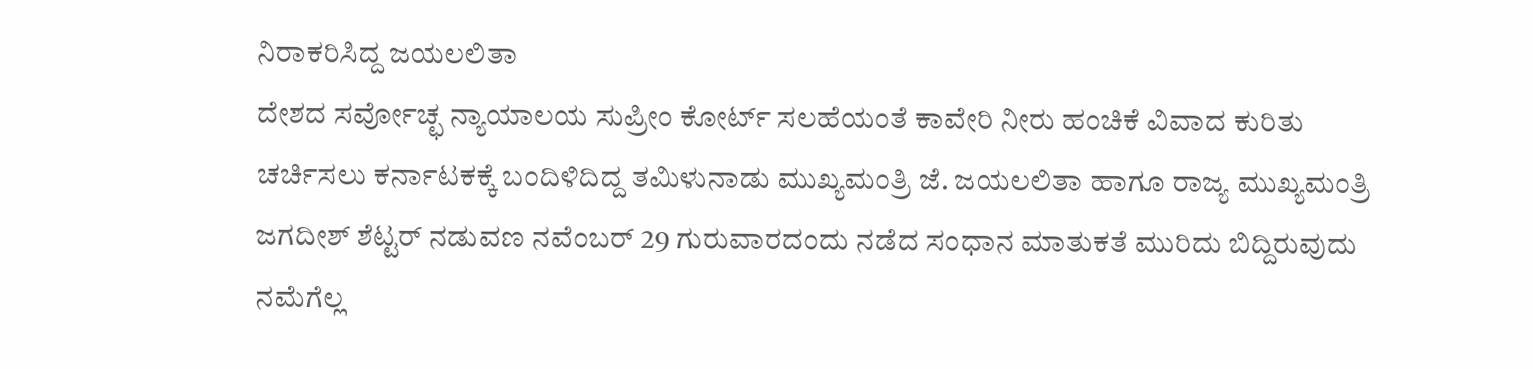ನಿರಾಕರಿಸಿದ್ದ ಜಯಲಲಿತಾ
ದೇಶದ ಸರ್ವೋಚ್ಛ ನ್ಯಾಯಾಲಯ ಸುಪ್ರೀಂ ಕೋರ್ಟ್ ಸಲಹೆಯಂತೆ ಕಾವೇರಿ ನೀರು ಹಂಚಿಕೆ ವಿವಾದ ಕುರಿತು ಚರ್ಚಿಸಲು ಕರ್ನಾಟಕಕ್ಕೆ ಬಂದಿಳಿದಿದ್ದ ತಮಿಳುನಾಡು ಮುಖ್ಯಮಂತ್ರಿ ಜೆ. ಜಯಲಲಿತಾ ಹಾಗೂ ರಾಜ್ಯ ಮುಖ್ಯಮಂತ್ರಿ ಜಗದೀಶ್ ಶೆಟ್ಟರ್ ನಡುವಣ ನವೆಂಬರ್ 29 ಗುರುವಾರದಂದು ನಡೆದ ಸಂಧಾನ ಮಾತುಕತೆ ಮುರಿದು ಬಿದ್ದಿರುವುದು ನಮೆಗೆಲ್ಲ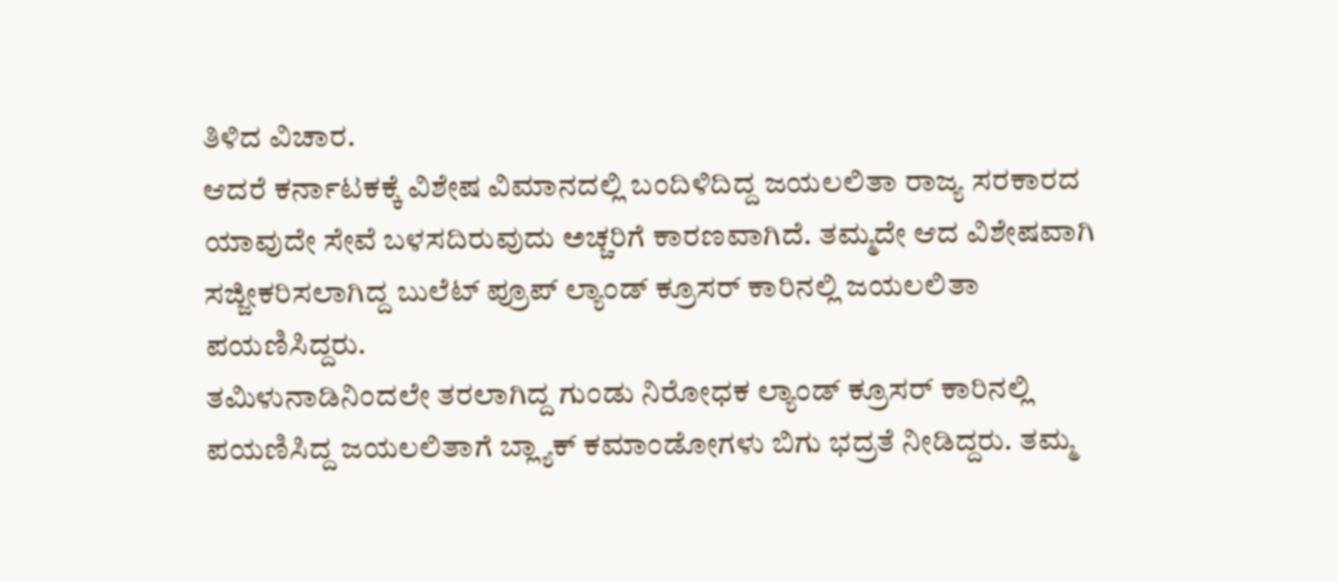ತಿಳಿದ ವಿಚಾರ.
ಆದರೆ ಕರ್ನಾಟಕಕ್ಕೆ ವಿಶೇಷ ವಿಮಾನದಲ್ಲಿ ಬಂದಿಳಿದಿದ್ದ ಜಯಲಲಿತಾ ರಾಜ್ಯ ಸರಕಾರದ ಯಾವುದೇ ಸೇವೆ ಬಳಸದಿರುವುದು ಅಚ್ಚರಿಗೆ ಕಾರಣವಾಗಿದೆ. ತಮ್ಮದೇ ಆದ ವಿಶೇಷವಾಗಿ ಸಜ್ಜೀಕರಿಸಲಾಗಿದ್ದ ಬುಲೆಟ್ ಪ್ರೂಪ್ ಲ್ಯಾಂಡ್ ಕ್ರೂಸರ್ ಕಾರಿನಲ್ಲಿ ಜಯಲಲಿತಾ ಪಯಣಿಸಿದ್ದರು.
ತಮಿಳುನಾಡಿನಿಂದಲೇ ತರಲಾಗಿದ್ದ ಗುಂಡು ನಿರೋಧಕ ಲ್ಯಾಂಡ್ ಕ್ರೂಸರ್ ಕಾರಿನಲ್ಲಿ ಪಯಣಿಸಿದ್ದ ಜಯಲಲಿತಾಗೆ ಬ್ಲ್ಯಾಕ್ ಕಮಾಂಡೋಗಳು ಬಿಗು ಭದ್ರತೆ ನೀಡಿದ್ದರು. ತಮ್ಮ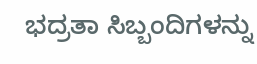ಭದ್ರತಾ ಸಿಬ್ಬಂದಿಗಳನ್ನು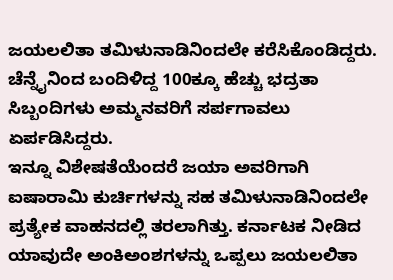ಜಯಲಲಿತಾ ತಮಿಳುನಾಡಿನಿಂದಲೇ ಕರೆಸಿಕೊಂಡಿದ್ದರು. ಚೆನ್ನೈನಿಂದ ಬಂದಿಳಿದ್ದ 100ಕ್ಕೂ ಹೆಚ್ಚು ಭದ್ರತಾ ಸಿಬ್ಬಂದಿಗಳು ಅಮ್ಮನವರಿಗೆ ಸರ್ಪಗಾವಲು ಏರ್ಪಡಿಸಿದ್ದರು.
ಇನ್ನೂ ವಿಶೇಷತೆಯೆಂದರೆ ಜಯಾ ಅವರಿಗಾಗಿ ಐಷಾರಾಮಿ ಕುರ್ಚಿಗಳನ್ನು ಸಹ ತಮಿಳುನಾಡಿನಿಂದಲೇ ಪ್ರತ್ಯೇಕ ವಾಹನದಲ್ಲಿ ತರಲಾಗಿತ್ತು. ಕರ್ನಾಟಕ ನೀಡಿದ ಯಾವುದೇ ಅಂಕಿಅಂಶಗಳನ್ನು ಒಪ್ಪಲು ಜಯಲಲಿತಾ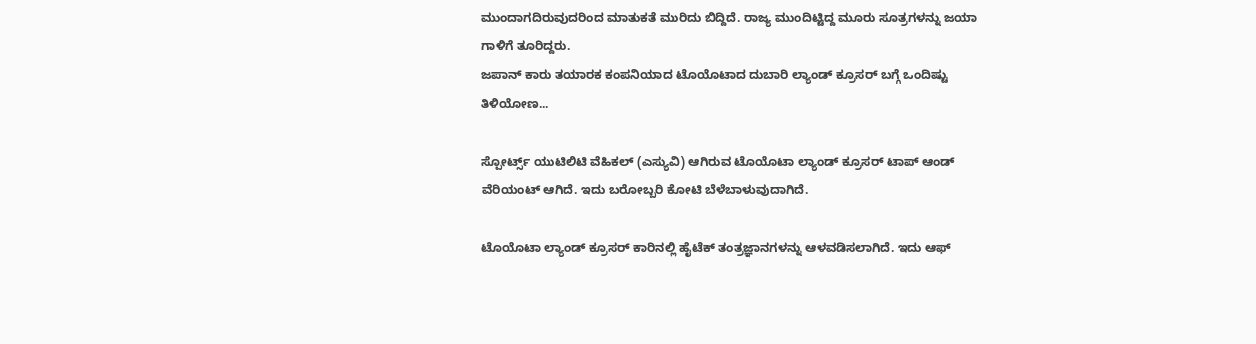ಮುಂದಾಗದಿರುವುದರಿಂದ ಮಾತುಕತೆ ಮುರಿದು ಬಿದ್ದಿದೆ. ರಾಜ್ಯ ಮುಂದಿಟ್ಟಿದ್ದ ಮೂರು ಸೂತ್ರಗಳನ್ನು ಜಯಾ ಗಾಳಿಗೆ ತೂರಿದ್ದರು.
ಜಪಾನ್ ಕಾರು ತಯಾರಕ ಕಂಪನಿಯಾದ ಟೊಯೊಟಾದ ದುಬಾರಿ ಲ್ಯಾಂಡ್ ಕ್ರೂಸರ್ ಬಗ್ಗೆ ಒಂದಿಷ್ಟು ತಿಳಿಯೋಣ...

ಸ್ಪೋರ್ಟ್ಸ್ ಯುಟಿಲಿಟಿ ವೆಹಿಕಲ್ (ಎಸ್ಯುವಿ) ಆಗಿರುವ ಟೊಯೊಟಾ ಲ್ಯಾಂಡ್ ಕ್ರೂಸರ್ ಟಾಪ್ ಆಂಡ್ ವೆರಿಯಂಟ್ ಆಗಿದೆ. ಇದು ಬರೋಬ್ಬರಿ ಕೋಟಿ ಬೆಳೆಬಾಳುವುದಾಗಿದೆ.

ಟೊಯೊಟಾ ಲ್ಯಾಂಡ್ ಕ್ರೂಸರ್ ಕಾರಿನಲ್ಲಿ ಹೈಟೆಕ್ ತಂತ್ರಜ್ಞಾನಗಳನ್ನು ಆಳವಡಿಸಲಾಗಿದೆ. ಇದು ಆಫ್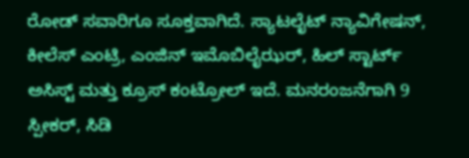ರೋಡ್ ಸವಾರಿಗೂ ಸೂಕ್ತವಾಗಿದೆ. ಸ್ಯಾಟಲೈಟ್ ನ್ಯಾವಿಗೇಷನ್, ಕೀಲೆಸ್ ಎಂಟ್ರಿ, ಎಂಜಿನ್ ಇಮೊಬಿಲೈಝರ್, ಹಿಲ್ ಸ್ಟಾರ್ಟ್ ಅಸಿಸ್ಟ್ ಮತ್ತು ಕ್ರೂಸ್ ಕಂಟ್ರೋಲ್ ಇದೆ. ಮನರಂಜನೆಗಾಗಿ 9 ಸ್ಪೀಕರ್, ಸಿಡಿ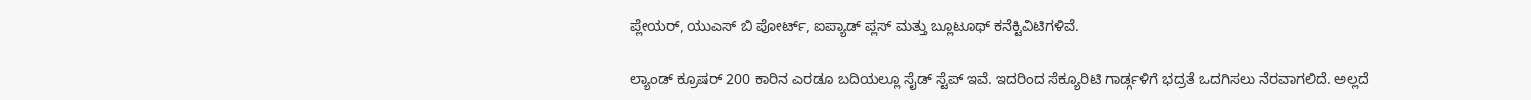ಪ್ಲೇಯರ್, ಯುಎಸ್ ಬಿ ಪೋರ್ಟ್, ಐಪ್ಯಾಡ್ ಪ್ಲಸ್ ಮತ್ತು ಬ್ಲೂಟೂಥ್ ಕನೆಕ್ಟಿವಿಟಿಗಳಿವೆ.

ಲ್ಯಾಂಡ್ ಕ್ರೂಷರ್ 200 ಕಾರಿನ ಎರಡೂ ಬದಿಯಲ್ಲೂ ಸೈಡ್ ಸ್ಟೆಪ್ ಇವೆ. ಇದರಿಂದ ಸೆಕ್ಯೂರಿಟಿ ಗಾರ್ಡ್ಗಳಿಗೆ ಭದ್ರತೆ ಒದಗಿಸಲು ನೆರವಾಗಲಿದೆ. ಅಲ್ಲದೆ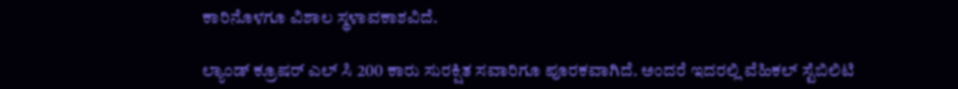ಕಾರಿನೊಳಗೂ ವಿಶಾಲ ಸ್ಥಳಾವಕಾಶವಿದೆ.

ಲ್ಯಾಂಡ್ ಕ್ರೂಷರ್ ಎಲ್ ಸಿ 200 ಕಾರು ಸುರಕ್ಷಿತ ಸವಾರಿಗೂ ಪೂರಕವಾಗಿದೆ. ಅಂದರೆ ಇದರಲ್ಲಿ ವೆಹಿಕಲ್ ಸ್ಟೆಬಿಲಿಟಿ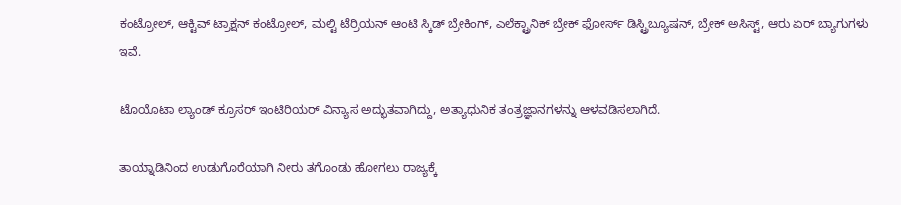ಕಂಟ್ರೋಲ್, ಆಕ್ಟಿವ್ ಟ್ರಾಕ್ಷನ್ ಕಂಟ್ರೋಲ್, ಮಲ್ಟಿ ಟೆರ್ರಿಯನ್ ಆಂಟಿ ಸ್ಕಿಡ್ ಬ್ರೇಕಿಂಗ್, ಎಲೆಕ್ಟ್ರಾನಿಕ್ ಬ್ರೇಕ್ ಫೋರ್ಸ್ ಡಿಸ್ಟ್ರಿಬ್ಯೂಷನ್, ಬ್ರೇಕ್ ಅಸಿಸ್ಟ್, ಆರು ಏರ್ ಬ್ಯಾಗುಗಳು ಇವೆ.

ಟೊಯೊಟಾ ಲ್ಯಾಂಡ್ ಕ್ರೂಸರ್ ಇಂಟಿರಿಯರ್ ವಿನ್ಯಾಸ ಅದ್ಭುತವಾಗಿದ್ದು, ಅತ್ಯಾಧುನಿಕ ತಂತ್ರಜ್ಞಾನಗಳನ್ನು ಆಳವಡಿಸಲಾಗಿದೆ.

ತಾಯ್ನಾಡಿನಿಂದ ಉಡುಗೊರೆಯಾಗಿ ನೀರು ತಗೊಂಡು ಹೋಗಲು ರಾಜ್ಯಕ್ಕೆ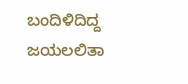ಬಂದಿಳಿದಿದ್ದ ಜಯಲಲಿತಾ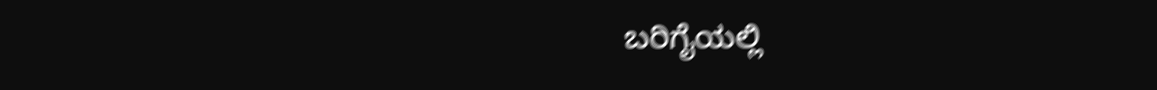ಬರಿಗೈಯಲ್ಲಿ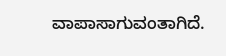ವಾಪಾಸಾಗುವಂತಾಗಿದೆ.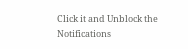Click it and Unblock the Notifications